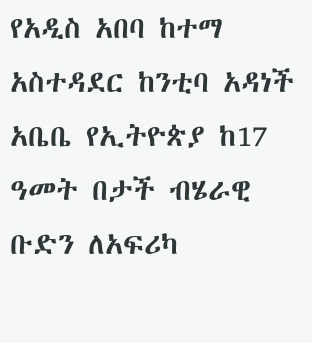የአዲስ አበባ ከተማ አስተዳደር ከንቲባ አዳነች አቤቤ የኢትዮጵያ ከ17 ዓመት በታች ብሄራዊ ቡድን ለአፍሪካ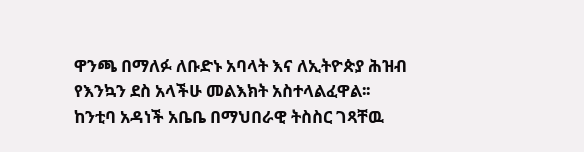ዋንጫ በማለፉ ለቡድኑ አባላት እና ለኢትዮጵያ ሕዝብ የእንኳን ደስ አላችሁ መልእክት አስተላልፈዋል፡፡
ከንቲባ አዳነች አቤቤ በማህበራዊ ትስስር ገጻቸዉ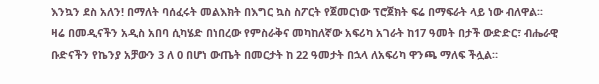እንኳን ደስ አለን! በማለት ባሰፈሩት መልእክት በእግር ኳስ ስፖርት የጀመርነው ፕሮጀክት ፍሬ በማፍራት ላይ ነው ብለዋል፡፡
ዛሬ በመዲናችን አዲስ አበባ ሲካሄድ በነበረው የምስራቅና መካከለኛው አፍሪካ አገራት ከ17 ዓመት በታች ውድድር፣ ብሔራዊ ቡድናችን የኬንያ አቻውን 3 ለ 0 በሆነ ውጤት በመርታት ከ 22 ዓመታት በኋላ ለአፍሪካ ዋንጫ ማለፍ ችሏል።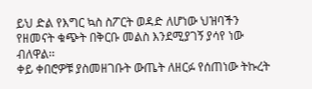ይህ ድል የእግር ኳስ ስፖርት ወዳድ ለሆነው ህዝባችን የዘመናት ቁጭት በቅርቡ መልስ እንደሚያገኝ ያሳየ ነው ብለዋል፡፡
ቀይ ቀበሮዎቹ ያስመዘገቡት ውጤት ለዘርፉ የሰጠነው ትኩረት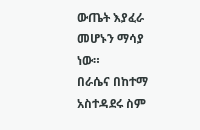ውጤት እያፈራ መሆኑን ማሳያ ነው።
በራሴና በከተማ አስተዳደሩ ስም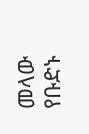መላው የቡድኑ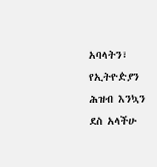አባላትን፣ የኢትዮዽያን ሕዝብ እንኳን ደስ አላችሁ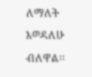ለማለት እወዳለሁ ብለዋል፡፡